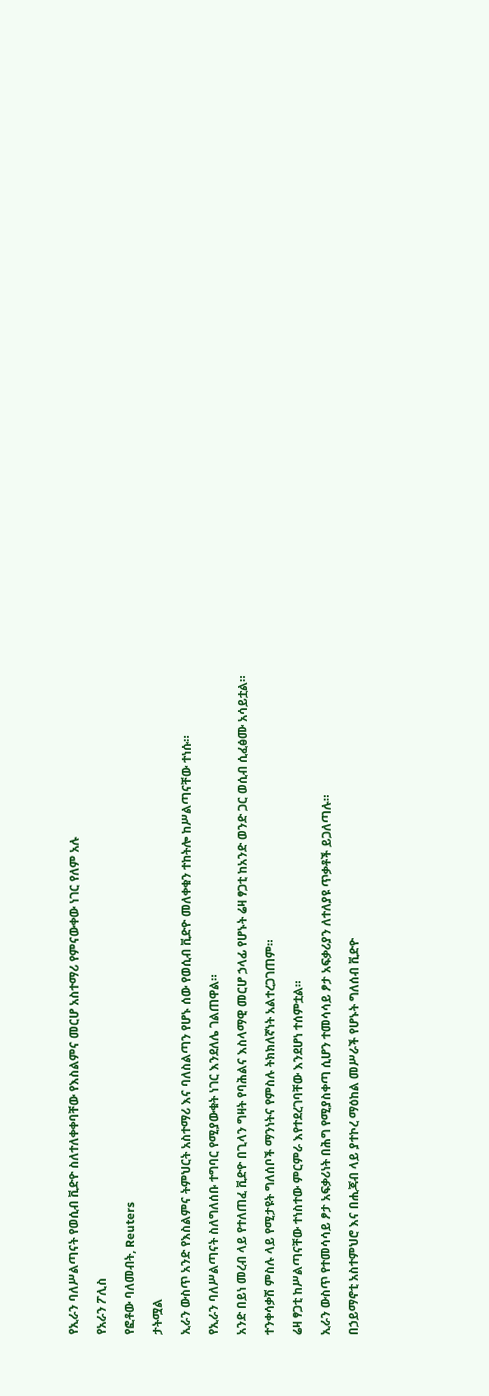የኢራን ባለሥልጣናት የወሲብ ቪድዮ ስለተለቀቀባቸው የእስልምና መርሆ አስተማሪ የምናውቀው ነገር የለም አሉ

የአራን ፖሊስ

የፎቶው ባለመብት, Reuters

ታትሟል

ኢራን ውስጥ አንድ የእስልምና ትምህርት አስተማሪ እና ባለስልጣን የሆኑ ሰው የወሲብ ቪድዮ መለቀቁን ተከትሎ ከሥልጣናቸው ተነሱ።

የኢራን ባለሥልጣናት ስለግለሰቡ ተግባር የሚያውቁት ነገር እንደለሌ ገልጠዋል።

አንድ በይነ መረብ ላይ የተለጠፈ ቪድዮ በጊላን ግዛት የባሕልና እስላማዊ መርሆ ኃላፊ የሆኑት ሬዛ ፃጋቲ ከአንድ ወንድ ጋር ወሲብ ሲፈፅሙ አሳይቷል።

ተንቀሳቃሽ ምስሉ ላይ የሚታዩት ግለሰቦች ማንነትና የምስሉ ትክክለኛነት አልተረጋገጠም።

ሬዛ ፃጋቲ ከሥልጣናቸው ተነስተው ምርምራ እየተደረገባቸው እንደሆነ ተሰምቷል።

ኢራን ውስጥ የተመሳሳይ ፆታ አፍቃሪነት በሕግ የሚያስቀጣ ሲሆን ተመሳሳይ ፆታ አፍቃሪያን ለተለያዩ ጥቃቶች ይጋለጣሉ።

በኃይማኖቲ አስተምህሮ እና በሒጃብ ላይ ያተኮረ ማዕከል መሥራች የሆኑት ግለሰብ ቪድዮ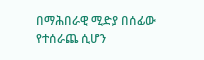በማሕበራዊ ሚድያ በሰፊው የተሰራጨ ሲሆን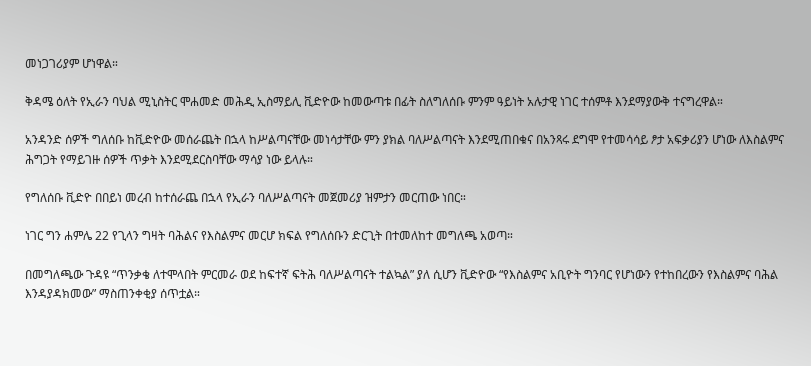መነጋገሪያም ሆነዋል።

ቅዳሜ ዕለት የኢራን ባህል ሚኒስትር ሞሐመድ መሕዲ ኢስማይሊ ቪድዮው ከመውጣቱ በፊት ስለግለሰቡ ምንም ዓይነት አሉታዊ ነገር ተሰምቶ እንደማያውቅ ተናግረዋል።

አንዳንድ ሰዎች ግለሰቡ ከቪድዮው መሰራጨት በኋላ ከሥልጣናቸው መነሳታቸው ምን ያክል ባለሥልጣናት እንደሚጠበቁና በአንጻሩ ደግሞ የተመሳሳይ ፆታ አፍቃሪያን ሆነው ለእስልምና ሕግጋት የማይገዙ ሰዎች ጥቃት እንደሚደርስባቸው ማሳያ ነው ይላሉ።

የግለሰቡ ቪድዮ በበይነ መረብ ከተሰራጨ በኋላ የኢራን ባለሥልጣናት መጀመሪያ ዝምታን መርጠው ነበር።

ነገር ግን ሐምሌ 22 የጊላን ግዛት ባሕልና የእስልምና መርሆ ክፍል የግለሰቡን ድርጊት በተመለከተ መግለጫ አወጣ።

በመግለጫው ጉዳዩ “ጥንቃቄ ለተሞላበት ምርመራ ወደ ከፍተኛ ፍትሕ ባለሥልጣናት ተልኳል” ያለ ሲሆን ቪድዮው “የእስልምና አቢዮት ግንባር የሆነውን የተከበረውን የእስልምና ባሕል እንዳያዳክመው” ማስጠንቀቂያ ሰጥቷል።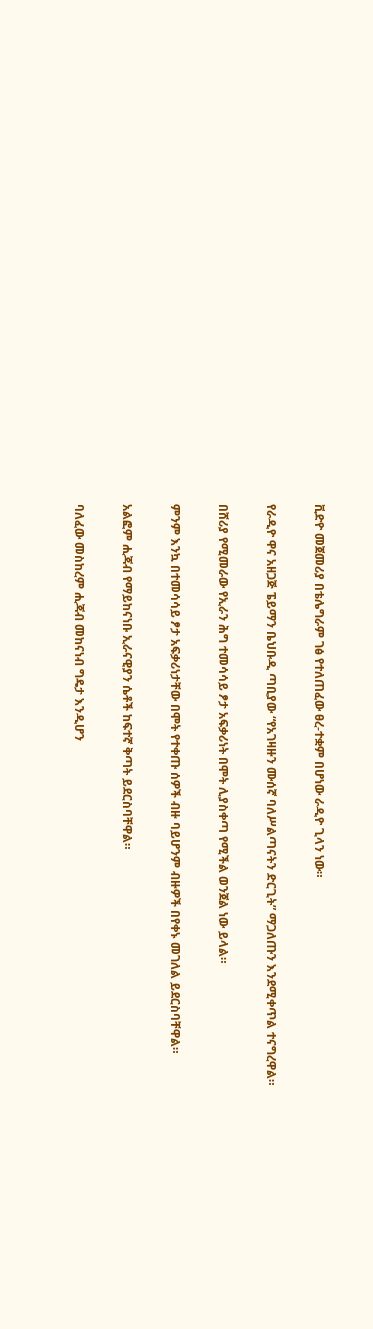ቪድዮ መጀመሪያ በቴሌግራም ገፅ የተለጠፈው ፀረ-ተቋም በሆነው ራዲዮ ጊላን ነው።

የራዲዮ ዋና አዘጋጅ ፔይማን ቤህቡዲ ጣቢያው “የአገዛዙን ሙሰኛ ባለሥልጣናትን ድርጊት” ማጋለጡን እንደሚቀጥል ተናግረዋል።

በሸሪያ የሚመራው የኢራን ሕግ ተመሳሳይ ፆታ አፍቃሪነት በሞት ሊያስቀጣ የሚችል ወንጀል ነው ይላል።

ምንም እንኳ በተመሳሳይ ፆታ አፍቃሪነታቸው በሞት የተቀጡ ሰዎች ብዙ ባይሆንም ብዙዎች በየቀኑ መገለል ይደርስባቸዋል።

አልፎም ሒጃብ የማይከናነቡ ኢራናዊያን ሴቶች ከፍተኛ ቅጣት ይደርስባቸዋል።

ባለፈው መስከረም ሒጃብ መከናነብ ግዴታ እንዲሆን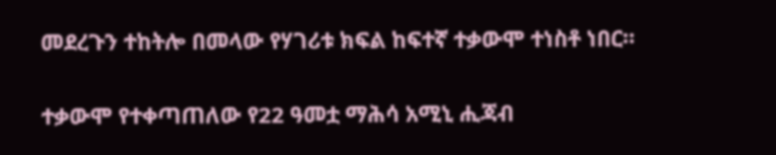መደረጉን ተከትሎ በመላው የሃገሪቱ ክፍል ከፍተኛ ተቃውሞ ተነስቶ ነበር።

ተቃውሞ የተቀጣጠለው የ22 ዓመቷ ማሕሳ አሚኒ ሒጃብ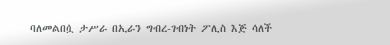ባለመልበሷ ታሥራ በኢራን ግብረ-ገብነት ፖሊስ እጅ ሳለች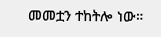መመቷን ተከትሎ ነው።